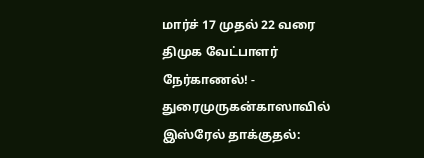மார்ச் 17 முதல் 22 வரை திமுக வேட்பாளர் நேர்காணல்! - துரைமுருகன்காஸாவில் இஸ்ரேல் தாக்குதல்: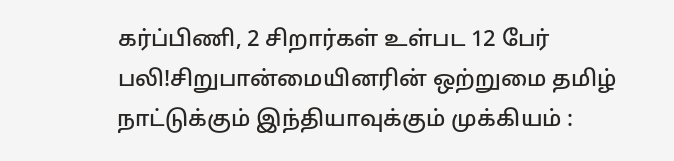கர்ப்பிணி, 2 சிறார்கள் உள்பட 12 பேர் பலி!சிறுபான்மையினரின் ஒற்றுமை தமிழ் நாட்டுக்கும் இந்தியாவுக்கும் முக்கியம் :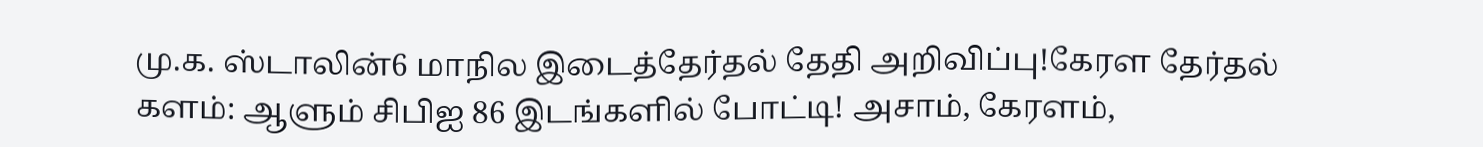மு.க. ஸ்டாலின்6 மாநில இடைத்தேர்தல் தேதி அறிவிப்பு!கேரள தேர்தல் களம்: ஆளும் சிபிஐ 86 இடங்களில் போட்டி! அசாம், கேரளம்,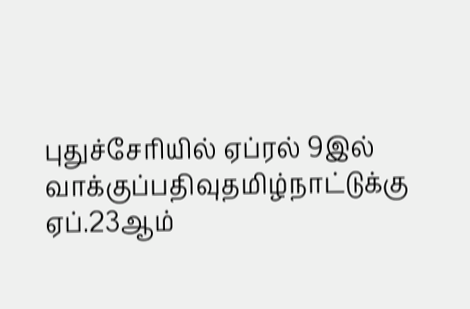புதுச்சேரியில் ஏப்ரல் 9இல் வாக்குப்பதிவுதமிழ்நாட்டுக்கு ஏப்.23ஆம்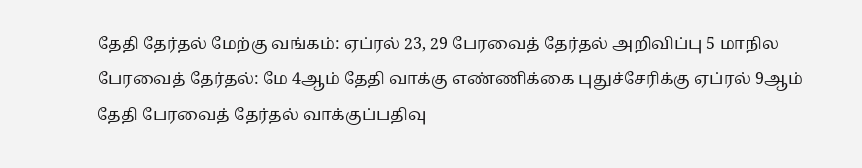தேதி தேர்தல் மேற்கு வங்கம்: ஏப்ரல் 23, 29 பேரவைத் தேர்தல் அறிவிப்பு 5 மாநில பேரவைத் தேர்தல்: மே 4ஆம் தேதி வாக்கு எண்ணிக்கை புதுச்சேரிக்கு ஏப்ரல் 9ஆம் தேதி பேரவைத் தேர்தல் வாக்குப்பதிவு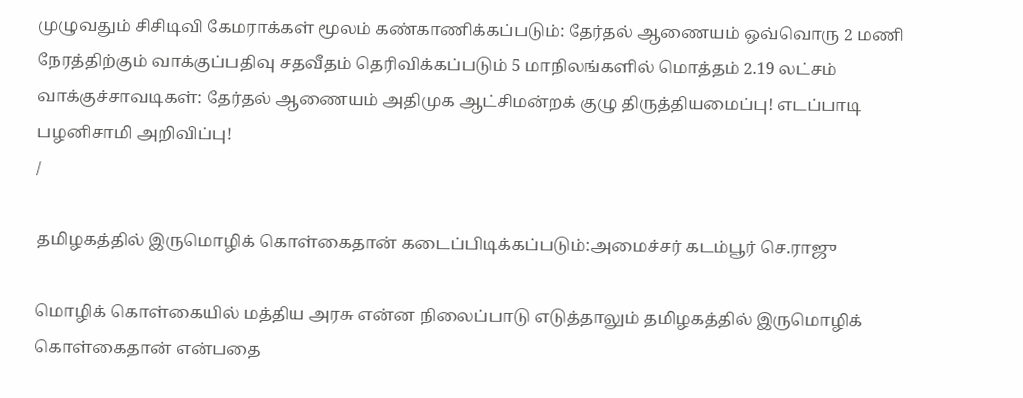முழுவதும் சிசிடிவி கேமராக்கள் மூலம் கண்காணிக்கப்படும்: தேர்தல் ஆணையம் ஒவ்வொரு 2 மணி நேரத்திற்கும் வாக்குப்பதிவு சதவீதம் தெரிவிக்கப்படும் 5 மாநிலங்களில் மொத்தம் 2.19 லட்சம் வாக்குச்சாவடிகள்: தேர்தல் ஆணையம் அதிமுக ஆட்சிமன்றக் குழு திருத்தியமைப்பு! எடப்பாடி பழனிசாமி அறிவிப்பு!
/

தமிழகத்தில் இருமொழிக் கொள்கைதான் கடைப்பிடிக்கப்படும்:அமைச்சர் கடம்பூர் செ.ராஜு

மொழிக் கொள்கையில் மத்திய அரசு என்ன நிலைப்பாடு எடுத்தாலும் தமிழகத்தில் இருமொழிக் கொள்கைதான் என்பதை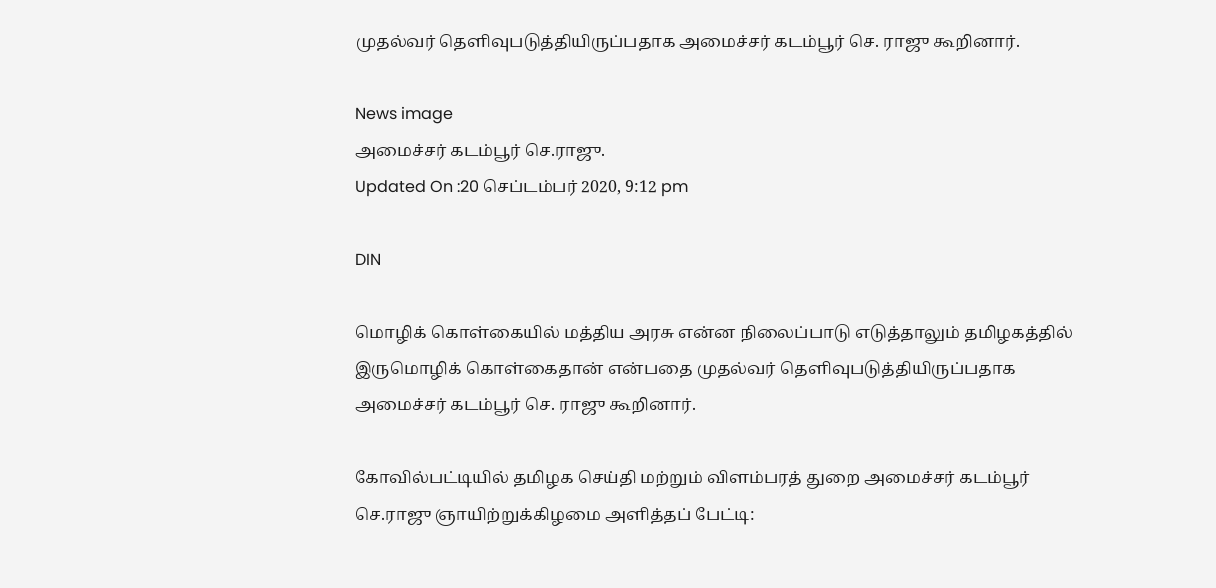முதல்வர் தெளிவுபடுத்தியிருப்பதாக அமைச்சர் கடம்பூர் செ. ராஜு கூறினார்.

News image
அமைச்சர் கடம்பூர் செ.ராஜு.
Updated On :20 செப்டம்பர் 2020, 9:12 pm

DIN

மொழிக் கொள்கையில் மத்திய அரசு என்ன நிலைப்பாடு எடுத்தாலும் தமிழகத்தில் இருமொழிக் கொள்கைதான் என்பதை முதல்வர் தெளிவுபடுத்தியிருப்பதாக அமைச்சர் கடம்பூர் செ. ராஜு கூறினார்.

கோவில்பட்டியில் தமிழக செய்தி மற்றும் விளம்பரத் துறை அமைச்சர் கடம்பூர் செ.ராஜு ஞாயிற்றுக்கிழமை அளித்தப் பேட்டி: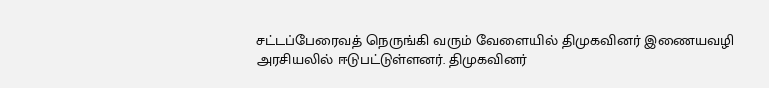சட்டப்பேரைவத் நெருங்கி வரும் வேளையில் திமுகவினர் இணையவழி அரசியலில் ஈடுபட்டுள்ளனர். திமுகவினர்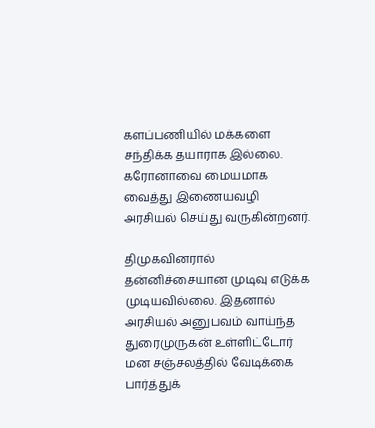களப்பணியில் மக்களை சந்திக்க தயாராக இல்லை. கரோனாவை மையமாக வைத்து இணையவழி அரசியல் செய்து வருகின்றனர்.

திமுகவினரால் தன்னிச்சையான முடிவு எடுக்க முடியவில்லை. இதனால் அரசியல் அனுபவம் வாய்ந்த துரைமுருகன் உள்ளிட்டோர் மன சஞ்சலத்தில் வேடிக்கை பார்த்துக்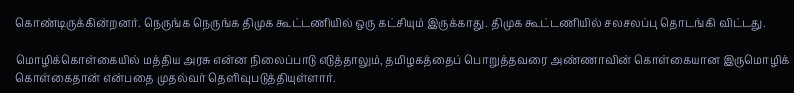கொண்டிருக்கின்றனர். நெருங்க நெருங்க திமுக கூட்டணியில் ஒரு கட்சியும் இருக்காது. திமுக கூட்டணியில் சலசலப்பு தொடங்கி விட்டது.

மொழிக்கொள்கையில் மத்திய அரசு என்ன நிலைப்பாடு எடுத்தாலும், தமிழகத்தைப் பொறுத்தவரை அண்ணாவின் கொள்கையான இருமொழிக் கொள்கைதான் என்பதை முதல்வர் தெளிவுபடுத்தியுள்ளார்.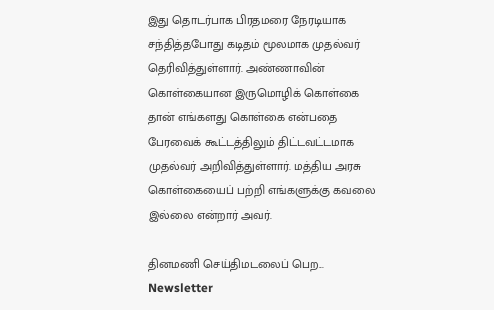இது தொடர்பாக பிரதமரை நேரடியாக சந்தித்தபோது கடிதம் மூலமாக முதல்வர் தெரிவித்துள்ளார். அண்ணாவின் கொள்கையான இருமொழிக் கொள்கை தான் எங்களது கொள்கை என்பதை பேரவைக் கூட்டத்திலும் திட்டவட்டமாக முதல்வர் அறிவித்துள்ளார். மத்திய அரசு கொள்கையைப் பற்றி எங்களுக்கு கவலை இல்லை என்றார் அவர்.

தினமணி செய்திமடலைப் பெற... Newsletter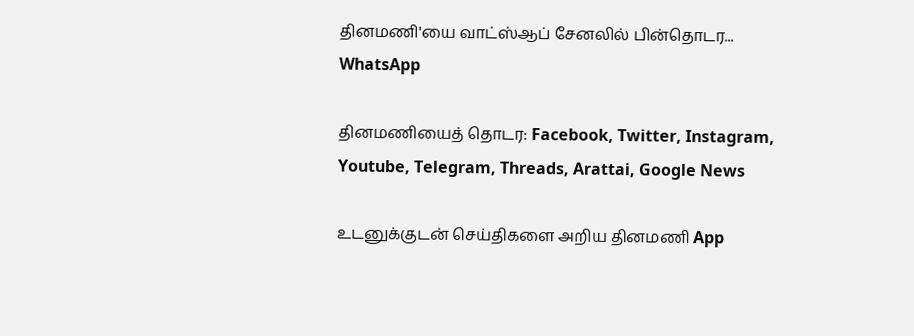தினமணி'யை வாட்ஸ்ஆப் சேனலில் பின்தொடர... WhatsApp

தினமணியைத் தொடர: Facebook, Twitter, Instagram, Youtube, Telegram, Threads, Arattai, Google News

உடனுக்குடன் செய்திகளை அறிய தினமணி App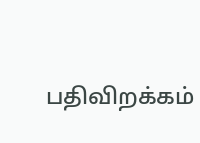பதிவிறக்கம்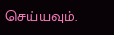செய்யவும்.